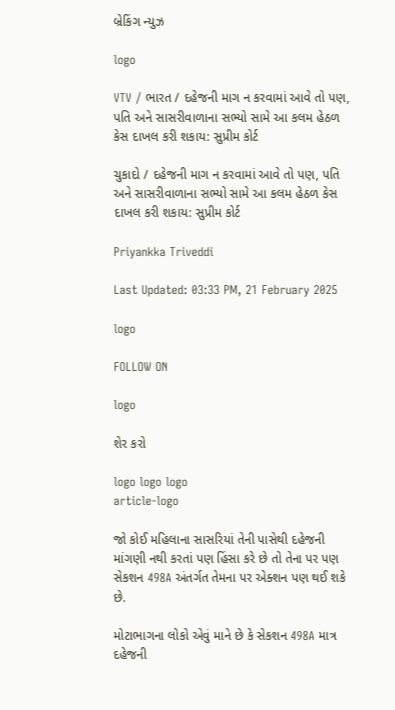બ્રેકિંગ ન્યુઝ

logo

VTV / ભારત / દહેજની માગ ન કરવામાં આવે તો પણ, પતિ અને સાસરીવાળાના સભ્યો સામે આ કલમ હેઠળ કેસ દાખલ કરી શકાય: સુપ્રીમ કોર્ટ

ચુકાદો / દહેજની માગ ન કરવામાં આવે તો પણ, પતિ અને સાસરીવાળાના સભ્યો સામે આ કલમ હેઠળ કેસ દાખલ કરી શકાય: સુપ્રીમ કોર્ટ

Priyankka Triveddi

Last Updated: 03:33 PM, 21 February 2025

logo

FOLLOW ON

logo

શેર કરો

logo logo logo
article-logo

જો કોઈ મહિલાના સાસરિયાં તેની પાસેથી દહેજની માંગણી નથી કરતાં પણ હિંસા કરે છે તો તેના પર પણ સેકશન 498A અંતર્ગત તેમના પર એક્શન પણ થઈ શકે છે.

મોટાભાગના લોકો એવું માને છે કે સેકશન 498A માત્ર દહેજની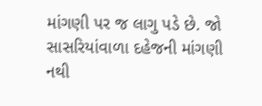માંગણી પર જ લાગુ પડે છે. જો સાસરિયાંવાળા દહેજની માંગણી નથી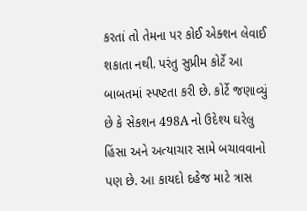કરતાં તો તેમના પર કોઈ એક્શન લેવાઈ શકાતા નથી. પરંતુ સુપ્રીમ કોર્ટે આ બાબતમાં સ્પષ્ટતા કરી છે. કોર્ટે જણાવ્યું છે કે સેકશન 498A નો ઉદેશ્ય ઘરેલુ હિંસા અને અત્યાચાર સામે બચાવવાનો પણ છે. આ કાયદો દહેજ માટે ત્રાસ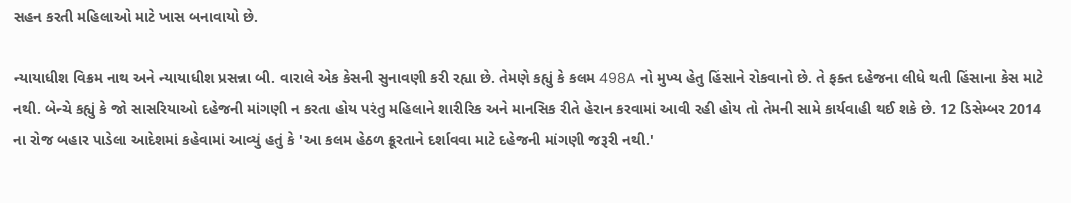સહન કરતી મહિલાઓ માટે ખાસ બનાવાયો છે.

ન્યાયાધીશ વિક્રમ નાથ અને ન્યાયાધીશ પ્રસન્ના બી. વારાલે એક કેસની સુનાવણી કરી રહ્યા છે. તેમણે કહ્યું કે કલમ 498A નો મુખ્ય હેતુ હિંસાને રોકવાનો છે. તે ફક્ત દહેજના લીધે થતી હિંસાના કેસ માટે નથી. બેન્ચે કહ્યું કે જો સાસરિયાઓ દહેજની માંગણી ન કરતા હોય પરંતુ મહિલાને શારીરિક અને માનસિક રીતે હેરાન કરવામાં આવી રહી હોય તો તેમની સામે કાર્યવાહી થઈ શકે છે. 12 ડિસેમ્બર 2014 ના રોજ બહાર પાડેલા આદેશમાં કહેવામાં આવ્યું હતું કે 'આ કલમ હેઠળ ક્રૂરતાને દર્શાવવા માટે દહેજની માંગણી જરૂરી નથી.'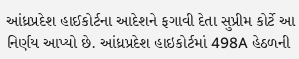આંધ્રપ્રદેશ હાઈકોર્ટના આદેશને ફગાવી દેતા સુપ્રીમ કોર્ટે આ નિર્ણય આપ્યો છે. આંધ્રપ્રદેશ હાઇકોર્ટમાં 498A હેઠળની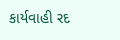કાર્યવાહી રદ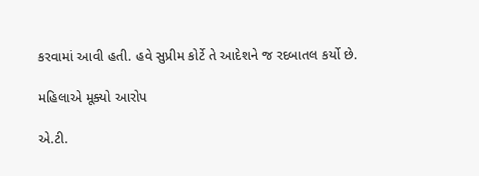કરવામાં આવી હતી. હવે સુપ્રીમ કોર્ટે તે આદેશને જ રદબાતલ કર્યો છે.

મહિલાએ મૂક્યો આરોપ

એ.ટી.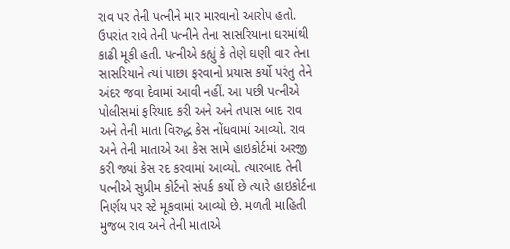રાવ પર તેની પત્નીને માર મારવાનો આરોપ હતો. ઉપરાંત રાવે તેની પત્નીને તેના સાસરિયાના ઘરમાંથી કાઢી મૂકી હતી. પત્નીએ કહ્યું કે તેણે ઘણી વાર તેના સાસરિયાને ત્યાં પાછા ફરવાનો પ્રયાસ કર્યો પરંતુ તેને અંદર જવા દેવામાં આવી નહીં. આ પછી પત્નીએ પોલીસમાં ફરિયાદ કરી અને અને તપાસ બાદ રાવ અને તેની માતા વિરુદ્ધ કેસ નોંધવામાં આવ્યો. રાવ અને તેની માતાએ આ કેસ સામે હાઇકોર્ટમાં અરજી કરી જ્યાં કેસ રદ કરવામાં આવ્યો. ત્યારબાદ તેની પત્નીએ સુપ્રીમ કોર્ટનો સંપર્ક કર્યો છે ત્યારે હાઇકોર્ટના નિર્ણય પર સ્ટે મૂકવામાં આવ્યો છે. મળતી માહિતી મુજબ રાવ અને તેની માતાએ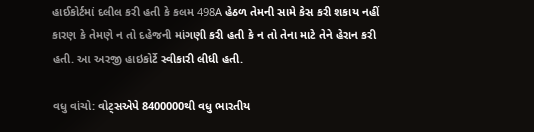હાઈકોર્ટમાં દલીલ કરી હતી કે કલમ 498A હેઠળ તેમની સામે કેસ કરી શકાય નહીં કારણ કે તેમણે ન તો દહેજની માંગણી કરી હતી કે ન તો તેના માટે તેને હેરાન કરી હતી. આ અરજી હાઇકોર્ટે સ્વીકારી લીધી હતી.

વધુ વાંચો: વોટ્સએપે 8400000થી વધુ ભારતીય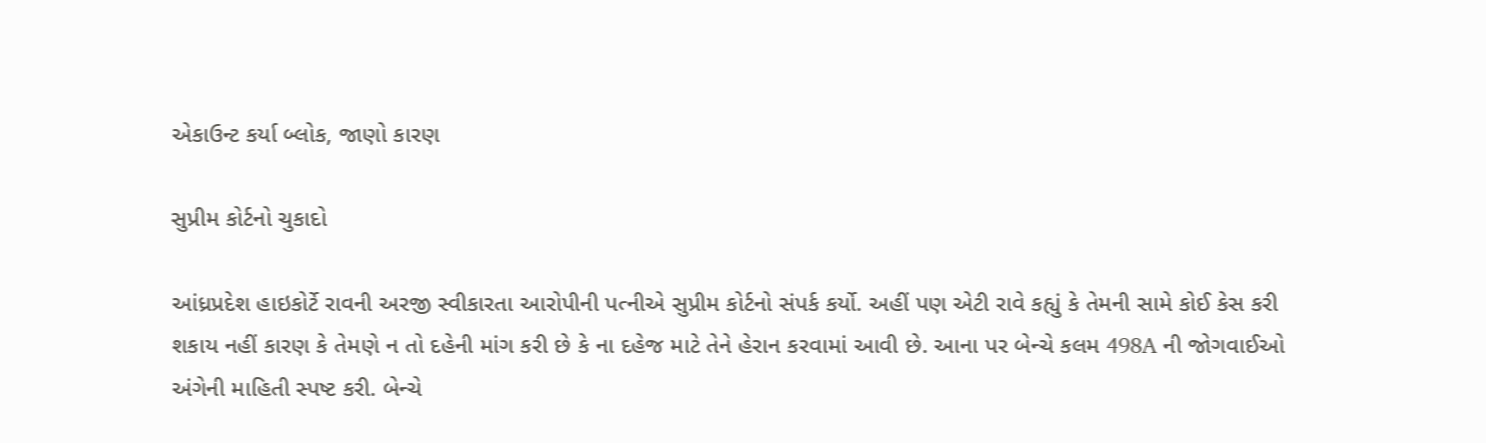એકાઉન્ટ કર્યા બ્લોક, જાણો કારણ

સુપ્રીમ કોર્ટનો ચુકાદો

આંધ્રપ્રદેશ હાઇકોર્ટે રાવની અરજી સ્વીકારતા આરોપીની પત્નીએ સુપ્રીમ કોર્ટનો સંપર્ક કર્યો. અહીં પણ એટી રાવે કહ્યું કે તેમની સામે કોઈ કેસ કરી શકાય નહીં કારણ કે તેમણે ન તો દહેની માંગ કરી છે કે ના દહેજ માટે તેને હેરાન કરવામાં આવી છે. આના પર બેન્ચે કલમ 498A ની જોગવાઈઓ અંગેની માહિતી સ્પષ્ટ કરી. બેન્ચે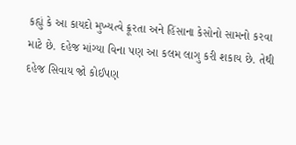કહ્યું કે આ કાયદો મુખ્યત્વે ક્રૂરતા અને હિંસાના કેસોનો સામનો કરવા માટે છે. દહેજ માંગ્યા વિના પણ આ કલમ લાગુ કરી શકાય છે. તેથી દહેજ સિવાય જો કોઈપણ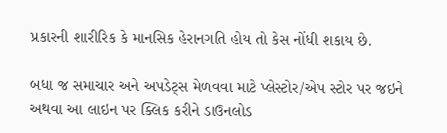પ્રકારની શારીરિક કે માનસિક હેરાનગતિ હોય તો કેસ નોંધી શકાય છે.

બધા જ સમાચાર અને અપડેટ્સ મેળવવા માટે પ્લેસ્ટોર/એપ સ્ટોર પર જઇને અથવા આ લાઇન પર ક્લિક કરીને ડાઉનલોડ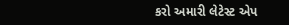કરો અમારી લેટેસ્ટ એપ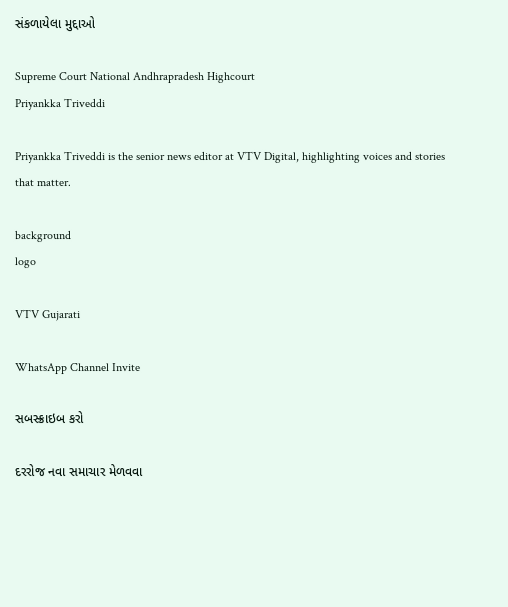સંકળાયેલા મુદ્દાઓ

Supreme Court National Andhrapradesh Highcourt
Priyankka Triveddi

Priyankka Triveddi is the senior news editor at VTV Digital, highlighting voices and stories that matter.

background
logo

VTV Gujarati

WhatsApp Channel Invite

સબસ્ક્રાઇબ કરો

દરરોજ નવા સમાચાર મેળવવા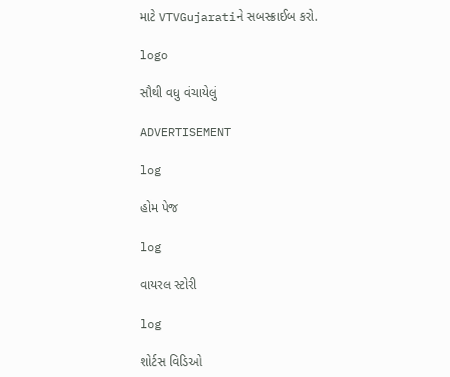માટે VTVGujaratiને સબસ્ક્રાઈબ કરો.

logo

સૌથી વધુ વંચાયેલું

ADVERTISEMENT

log

હોમ પેજ

log

વાયરલ સ્ટોરી

log

શોર્ટસ વિડિઓ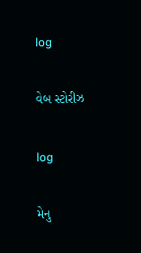log

વેબ સ્ટોરીઝ

log

મેનુ